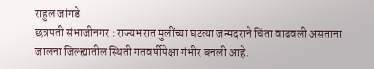राहुल जांगडे
छत्रपती संभाजीनगर : राज्यभरात मुलींच्या घटत्या जन्मदराने चिंता वाढवली असताना जालना जिल्ह्यातील स्थिती गतवर्षीपेक्षा गंभीर बनली आहे.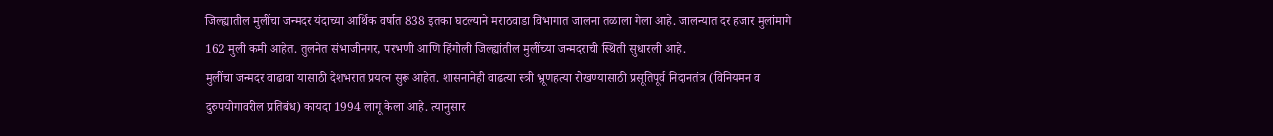जिल्ह्यातील मुलींचा जन्मदर यंदाच्या आर्थिक वर्षात 838 इतका घटल्याने मराठवाडा विभागात जालना तळाला गेला आहे. जालन्यात दर हजार मुलांमागे 162 मुली कमी आहेत. तुलनेत संभाजीनगर, परभणी आणि हिंगोली जिल्ह्यांतील मुलींच्या जन्मदराची स्थिती सुधारली आहे.
मुलींचा जन्मदर वाढावा यासाठी देशभरात प्रयत्न सुरू आहेत. शासनानेही वाढत्या स्त्री भ्रूणहत्या रोखण्यासाठी प्रसूतिपूर्व निदानतंत्र (विनियमन व दुरुपयोगावरील प्रतिबंध) कायदा 1994 लागू केला आहे. त्यानुसार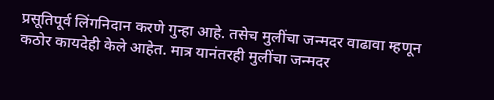प्रसूतिपूर्व लिंगनिदान करणे गुन्हा आहे. तसेच मुलींचा जन्मदर वाढावा म्हणून कठोर कायदेही केले आहेत. मात्र यानंतरही मुलींचा जन्मदर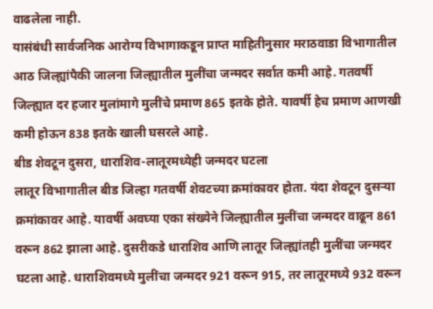वाढलेला नाही.
यासंबंधी सार्वजनिक आरोग्य विभागाकडून प्राप्त माहितीनुसार मराठवाडा विभागातील आठ जिल्ह्यांपैकी जालना जिल्ह्यातील मुलींचा जन्मदर सर्वात कमी आहे. गतवर्षी जिल्ह्यात दर हजार मुलांमागे मुलींचे प्रमाण 865 इतके होते. यावर्षी हेच प्रमाण आणखी कमी होऊन 838 इतके खाली घसरले आहे.
बीड शेवटून दुसरा, धाराशिव-लातूरमध्येही जन्मदर घटला
लातूर विभागातील बीड जिल्हा गतवर्षी शेवटच्या क्रमांकावर होता. यंदा शेवटून दुसऱ्या क्रमांकावर आहे. यावर्षी अवघ्या एका संख्येने जिल्ह्यातील मुलींचा जन्मदर वाढून 861 वरून 862 झाला आहे. दुसरीकडे धाराशिव आणि लातूर जिल्ह्यांतही मुलींचा जन्मदर घटला आहे. धाराशिवमध्ये मुलींचा जन्मदर 921 वरून 915, तर लातूरमध्ये 932 वरून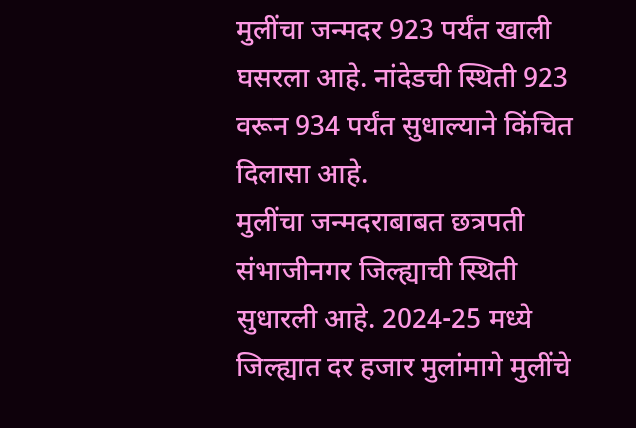मुलींचा जन्मदर 923 पर्यंत खाली घसरला आहे. नांदेडची स्थिती 923 वरून 934 पर्यंत सुधाल्याने किंचित दिलासा आहे.
मुलींचा जन्मदराबाबत छत्रपती संभाजीनगर जिल्ह्याची स्थिती सुधारली आहे. 2024-25 मध्ये जिल्ह्यात दर हजार मुलांमागे मुलींचे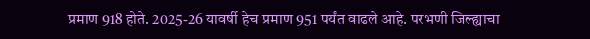प्रमाण 918 होते. 2025-26 यावर्षी हेच प्रमाण 951 पर्यंत वाढले आहे. परभणी जिल्ह्याचा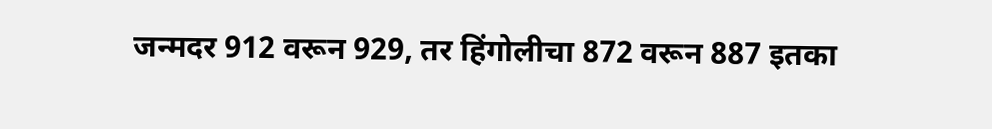जन्मदर 912 वरून 929, तर हिंगोलीचा 872 वरून 887 इतका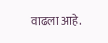वाढला आहे.